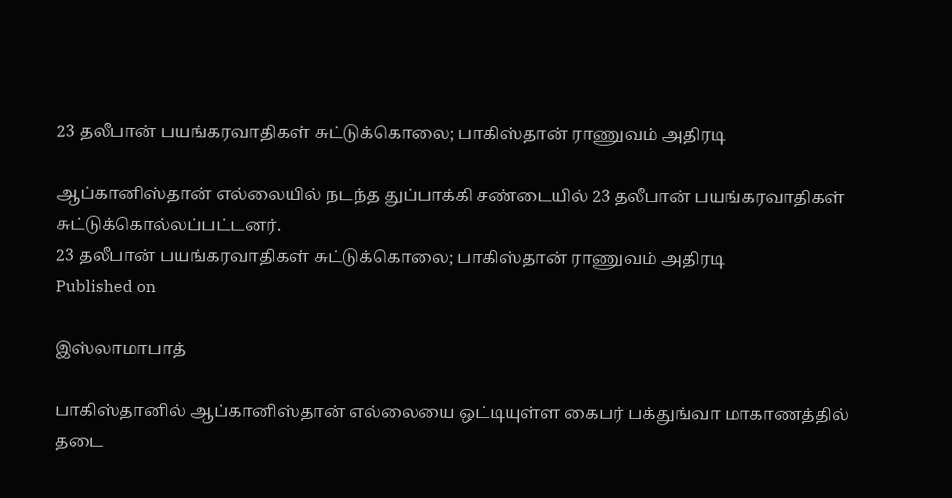23 தலீபான் பயங்கரவாதிகள் சுட்டுக்கொலை; பாகிஸ்தான் ராணுவம் அதிரடி

ஆப்கானிஸ்தான் எல்லையில் நடந்த துப்பாக்கி சண்டையில் 23 தலீபான் பயங்கரவாதிகள் சுட்டுக்கொல்லப்பட்டனர்.
23 தலீபான் பயங்கரவாதிகள் சுட்டுக்கொலை; பாகிஸ்தான் ராணுவம் அதிரடி
Published on

இஸ்லாமாபாத்

பாகிஸ்தானில் ஆப்கானிஸ்தான் எல்லையை ஒட்டியுள்ள கைபர் பக்துங்வா மாகாணத்தில் தடை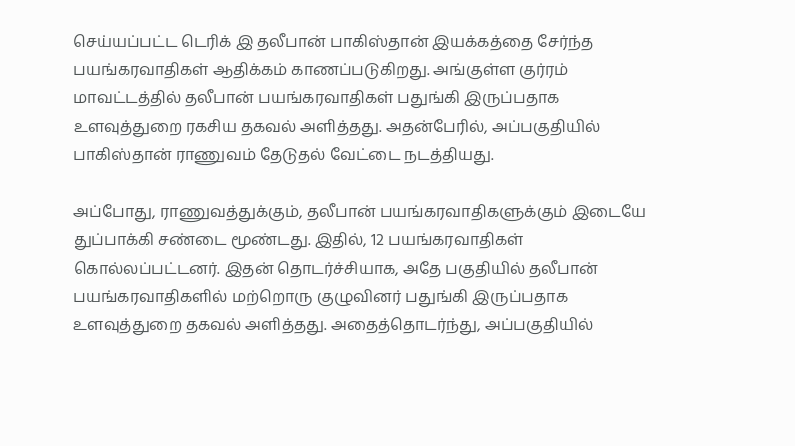செய்யப்பட்ட டெரிக் இ தலீபான் பாகிஸ்தான் இயக்கத்தை சேர்ந்த பயங்கரவாதிகள் ஆதிக்கம் காணப்படுகிறது. அங்குள்ள குர்ரம் மாவட்டத்தில் தலீபான் பயங்கரவாதிகள் பதுங்கி இருப்பதாக உளவுத்துறை ரகசிய தகவல் அளித்தது. அதன்பேரில், அப்பகுதியில் பாகிஸ்தான் ராணுவம் தேடுதல் வேட்டை நடத்தியது.

அப்போது, ராணுவத்துக்கும், தலீபான் பயங்கரவாதிகளுக்கும் இடையே துப்பாக்கி சண்டை மூண்டது. இதில், 12 பயங்கரவாதிகள் கொல்லப்பட்டனர். இதன் தொடர்ச்சியாக, அதே பகுதியில் தலீபான் பயங்கரவாதிகளில் மற்றொரு குழுவினர் பதுங்கி இருப்பதாக உளவுத்துறை தகவல் அளித்தது. அதைத்தொடர்ந்து, அப்பகுதியில்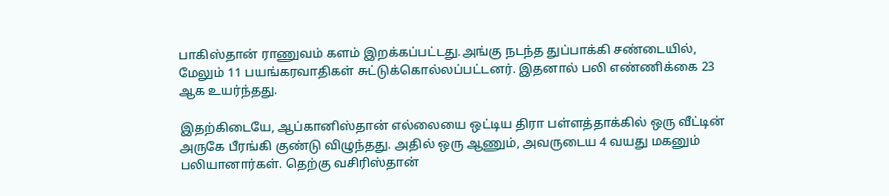பாகிஸ்தான் ராணுவம் களம் இறக்கப்பட்டது.அங்கு நடந்த துப்பாக்கி சண்டையில், மேலும் 11 பயங்கரவாதிகள் சுட்டுக்கொல்லப்பட்டனர். இதனால் பலி எண்ணிக்கை 23 ஆக உயர்ந்தது.

இதற்கிடையே, ஆப்கானிஸ்தான் எல்லையை ஒட்டிய திரா பள்ளத்தாக்கில் ஒரு வீட்டின் அருகே பீரங்கி குண்டு விழுந்தது. அதில் ஒரு ஆணும், அவருடைய 4 வயது மகனும் பலியானார்கள். தெற்கு வசிரிஸ்தான்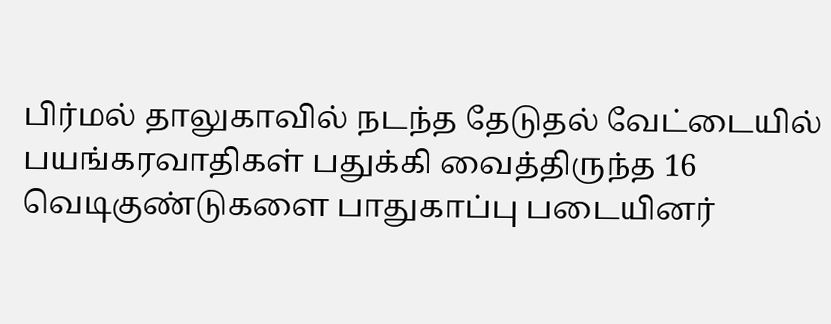பிர்மல் தாலுகாவில் நடந்த தேடுதல் வேட்டையில் பயங்கரவாதிகள் பதுக்கி வைத்திருந்த 16 வெடிகுண்டுகளை பாதுகாப்பு படையினர்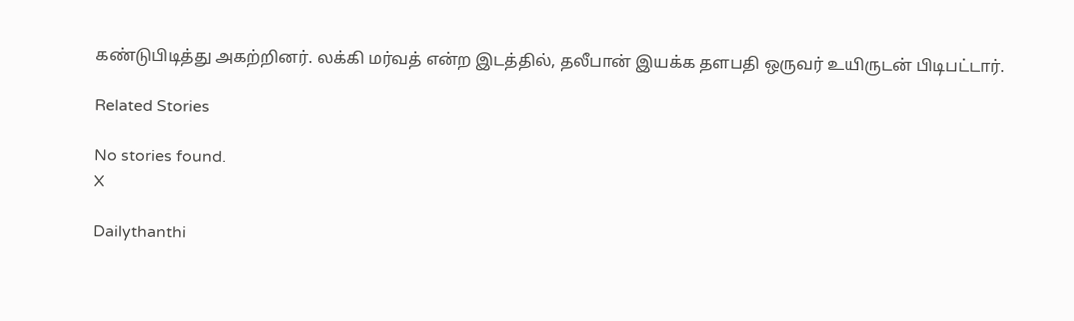கண்டுபிடித்து அகற்றினர். லக்கி மர்வத் என்ற இடத்தில், தலீபான் இயக்க தளபதி ஒருவர் உயிருடன் பிடிபட்டார்.

Related Stories

No stories found.
X

Dailythanthi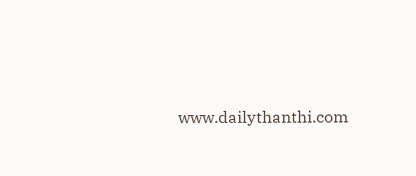www.dailythanthi.com